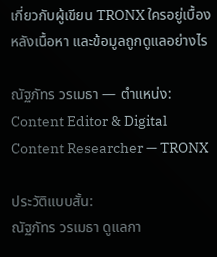เกี่ยวกับผู้เขียน TRONX ใครอยู่เบื้องหลังเนื้อหา และข้อมูลถูกดูแลอย่างไร

ณัฐภัทร วรเมธา — ตำแหน่ง: Content Editor & Digital Content Researcher — TRONX

ประวัติแบบสั้น:
ณัฐภัทร วรเมธา ดูแลกา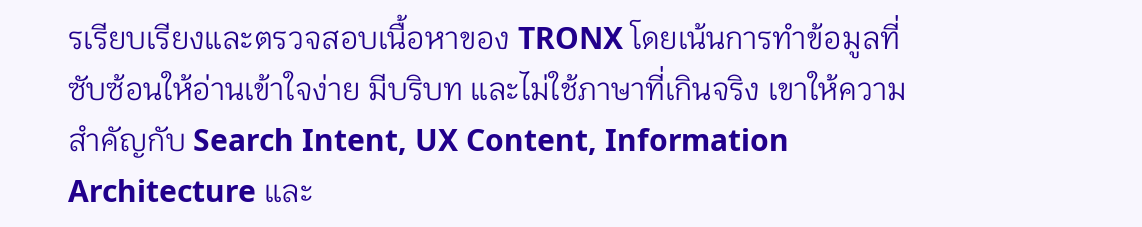รเรียบเรียงและตรวจสอบเนื้อหาของ TRONX โดยเน้นการทำข้อมูลที่ซับซ้อนให้อ่านเข้าใจง่าย มีบริบท และไม่ใช้ภาษาที่เกินจริง เขาให้ความสำคัญกับ Search Intent, UX Content, Information Architecture และ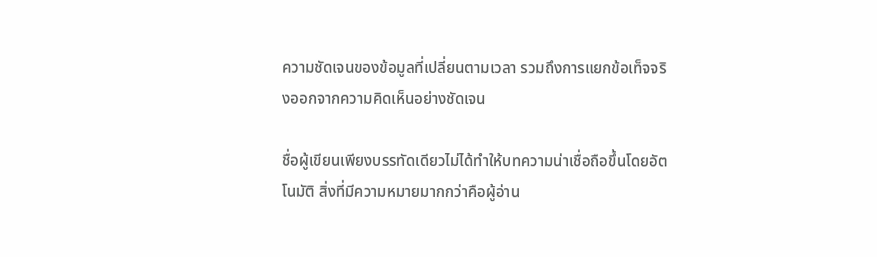ความชัดเจนของข้อมูลที่เปลี่ยนตามเวลา รวมถึงการแยกข้อเท็จจริงออกจากความคิดเห็นอย่างชัดเจน

ชื่อผู้เขียนเพียงบรรทัดเดียวไม่ได้ทำให้บทความน่าเชื่อถือขึ้นโดยอัตโนมัติ สิ่งที่มีความหมายมากกว่าคือผู้อ่าน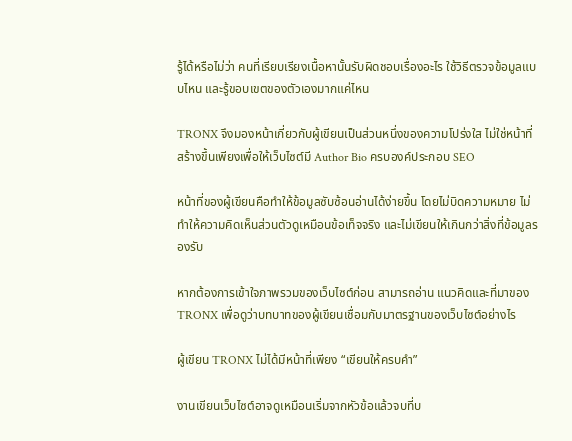รู้ได้หรือไม่ว่า คนที่เรียบเรียงเนื้อหานั้นรับผิดชอบเรื่องอะไร ใช้วิธีตรวจข้อมูลแบบไหน และรู้ขอบเขตของตัวเองมากแค่ไหน

TRONX จึงมองหน้าเกี่ยวกับผู้เขียนเป็นส่วนหนึ่งของความโปร่งใส ไม่ใช่หน้าที่สร้างขึ้นเพียงเพื่อให้เว็บไซต์มี Author Bio ครบองค์ประกอบ SEO

หน้าที่ของผู้เขียนคือทำให้ข้อมูลซับซ้อนอ่านได้ง่ายขึ้น โดยไม่บิดความหมาย ไม่ทำให้ความคิดเห็นส่วนตัวดูเหมือนข้อเท็จจริง และไม่เขียนให้เกินกว่าสิ่งที่ข้อมูลรองรับ

หากต้องการเข้าใจภาพรวมของเว็บไซต์ก่อน สามารถอ่าน แนวคิดและที่มาของ TRONX เพื่อดูว่าบทบาทของผู้เขียนเชื่อมกับมาตรฐานของเว็บไซต์อย่างไร

ผู้เขียน TRONX ไม่ได้มีหน้าที่เพียง “เขียนให้ครบคำ”

งานเขียนเว็บไซต์อาจดูเหมือนเริ่มจากหัวข้อแล้วจบที่บ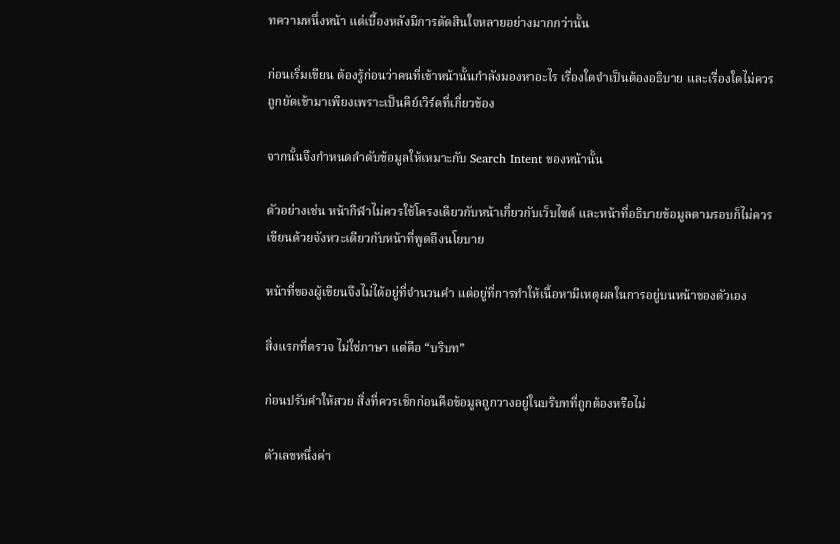ทความหนึ่งหน้า แต่เบื้องหลังมีการตัดสินใจหลายอย่างมากกว่านั้น

ก่อนเริ่มเขียน ต้องรู้ก่อนว่าคนที่เข้าหน้านั้นกำลังมองหาอะไร เรื่องใดจำเป็นต้องอธิบาย และเรื่องใดไม่ควรถูกยัดเข้ามาเพียงเพราะเป็นคีย์เวิร์ดที่เกี่ยวข้อง

จากนั้นจึงกำหนดลำดับข้อมูลให้เหมาะกับ Search Intent ของหน้านั้น

ตัวอย่างเช่น หน้ากีฬาไม่ควรใช้โครงเดียวกับหน้าเกี่ยวกับเว็บไซต์ และหน้าที่อธิบายข้อมูลตามรอบก็ไม่ควรเขียนด้วยจังหวะเดียวกับหน้าที่พูดถึงนโยบาย

หน้าที่ของผู้เขียนจึงไม่ได้อยู่ที่จำนวนคำ แต่อยู่ที่การทำให้เนื้อหามีเหตุผลในการอยู่บนหน้าของตัวเอง

สิ่งแรกที่ตรวจ ไม่ใช่ภาษา แต่คือ “บริบท”

ก่อนปรับคำให้สวย สิ่งที่ควรเช็กก่อนคือข้อมูลถูกวางอยู่ในบริบทที่ถูกต้องหรือไม่

ตัวเลขหนึ่งค่า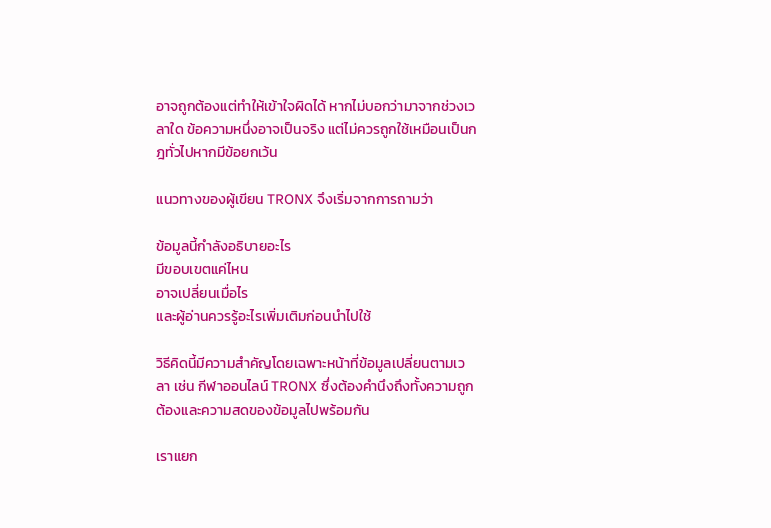อาจถูกต้องแต่ทำให้เข้าใจผิดได้ หากไม่บอกว่ามาจากช่วงเวลาใด ข้อความหนึ่งอาจเป็นจริง แต่ไม่ควรถูกใช้เหมือนเป็นกฎทั่วไปหากมีข้อยกเว้น

แนวทางของผู้เขียน TRONX จึงเริ่มจากการถามว่า

ข้อมูลนี้กำลังอธิบายอะไร
มีขอบเขตแค่ไหน
อาจเปลี่ยนเมื่อไร
และผู้อ่านควรรู้อะไรเพิ่มเติมก่อนนำไปใช้

วิธีคิดนี้มีความสำคัญโดยเฉพาะหน้าที่ข้อมูลเปลี่ยนตามเวลา เช่น กีฬาออนไลน์ TRONX ซึ่งต้องคำนึงถึงทั้งความถูกต้องและความสดของข้อมูลไปพร้อมกัน

เราแยก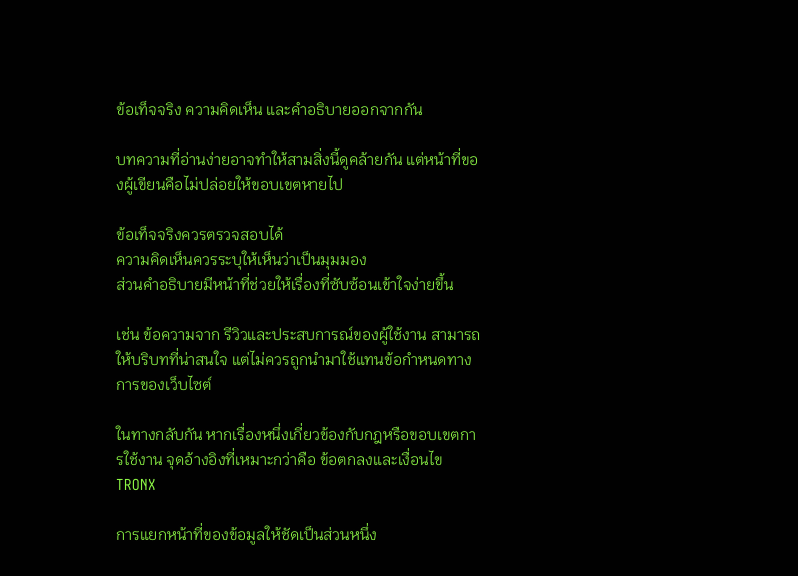ข้อเท็จจริง ความคิดเห็น และคำอธิบายออกจากกัน

บทความที่อ่านง่ายอาจทำให้สามสิ่งนี้ดูคล้ายกัน แต่หน้าที่ของผู้เขียนคือไม่ปล่อยให้ขอบเขตหายไป

ข้อเท็จจริงควรตรวจสอบได้
ความคิดเห็นควรระบุให้เห็นว่าเป็นมุมมอง
ส่วนคำอธิบายมีหน้าที่ช่วยให้เรื่องที่ซับซ้อนเข้าใจง่ายขึ้น

เช่น ข้อความจาก รีวิวและประสบการณ์ของผู้ใช้งาน สามารถให้บริบทที่น่าสนใจ แต่ไม่ควรถูกนำมาใช้แทนข้อกำหนดทางการของเว็บไซต์

ในทางกลับกัน หากเรื่องหนึ่งเกี่ยวข้องกับกฎหรือขอบเขตการใช้งาน จุดอ้างอิงที่เหมาะกว่าคือ ข้อตกลงและเงื่อนไข TRONX

การแยกหน้าที่ของข้อมูลให้ชัดเป็นส่วนหนึ่ง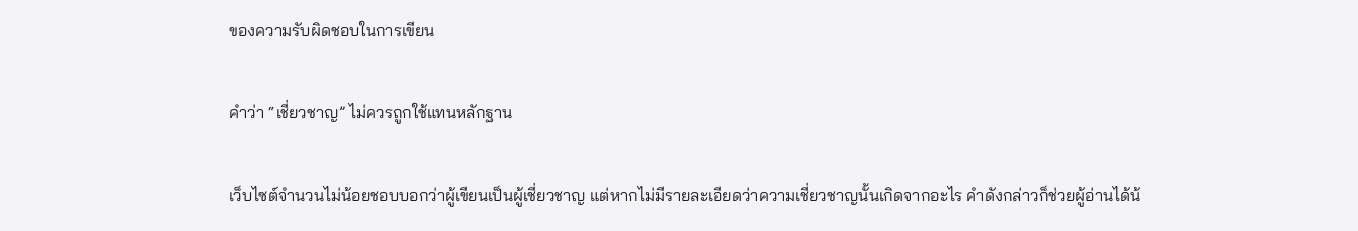ของความรับผิดชอบในการเขียน

คำว่า “เชี่ยวชาญ” ไม่ควรถูกใช้แทนหลักฐาน

เว็บไซต์จำนวนไม่น้อยชอบบอกว่าผู้เขียนเป็นผู้เชี่ยวชาญ แต่หากไม่มีรายละเอียดว่าความเชี่ยวชาญนั้นเกิดจากอะไร คำดังกล่าวก็ช่วยผู้อ่านได้น้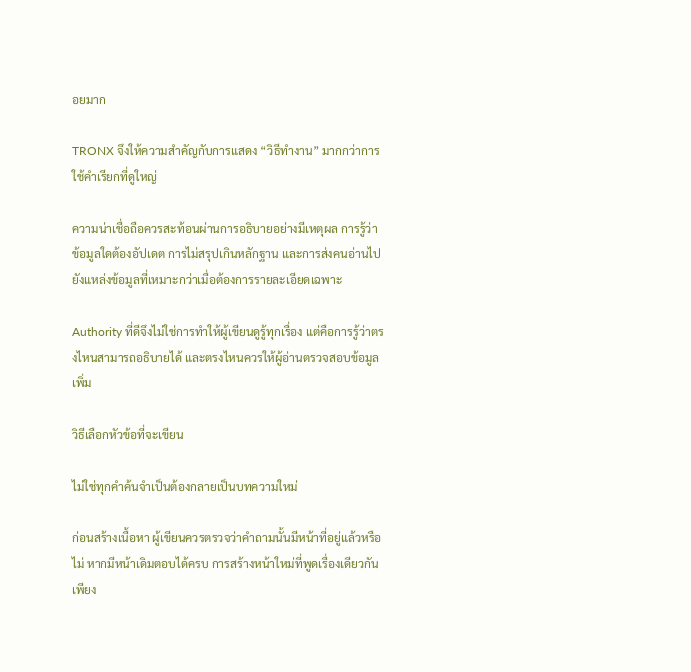อยมาก

TRONX จึงให้ความสำคัญกับการแสดง “วิธีทำงาน” มากกว่าการใช้คำเรียกที่ดูใหญ่

ความน่าเชื่อถือควรสะท้อนผ่านการอธิบายอย่างมีเหตุผล การรู้ว่าข้อมูลใดต้องอัปเดต การไม่สรุปเกินหลักฐาน และการส่งคนอ่านไปยังแหล่งข้อมูลที่เหมาะกว่าเมื่อต้องการรายละเอียดเฉพาะ

Authority ที่ดีจึงไม่ใช่การทำให้ผู้เขียนดูรู้ทุกเรื่อง แต่คือการรู้ว่าตรงไหนสามารถอธิบายได้ และตรงไหนควรให้ผู้อ่านตรวจสอบข้อมูลเพิ่ม

วิธีเลือกหัวข้อที่จะเขียน

ไม่ใช่ทุกคำค้นจำเป็นต้องกลายเป็นบทความใหม่

ก่อนสร้างเนื้อหา ผู้เขียนควรตรวจว่าคำถามนั้นมีหน้าที่อยู่แล้วหรือไม่ หากมีหน้าเดิมตอบได้ครบ การสร้างหน้าใหม่ที่พูดเรื่องเดียวกันเพียง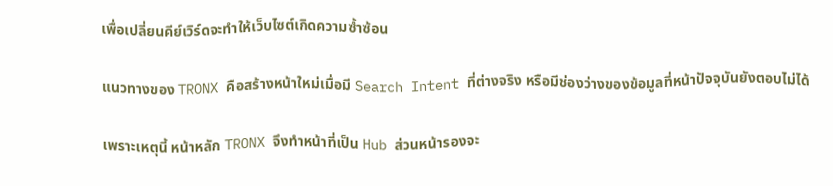เพื่อเปลี่ยนคีย์เวิร์ดจะทำให้เว็บไซต์เกิดความซ้ำซ้อน

แนวทางของ TRONX คือสร้างหน้าใหม่เมื่อมี Search Intent ที่ต่างจริง หรือมีช่องว่างของข้อมูลที่หน้าปัจจุบันยังตอบไม่ได้

เพราะเหตุนี้ หน้าหลัก TRONX จึงทำหน้าที่เป็น Hub ส่วนหน้ารองจะ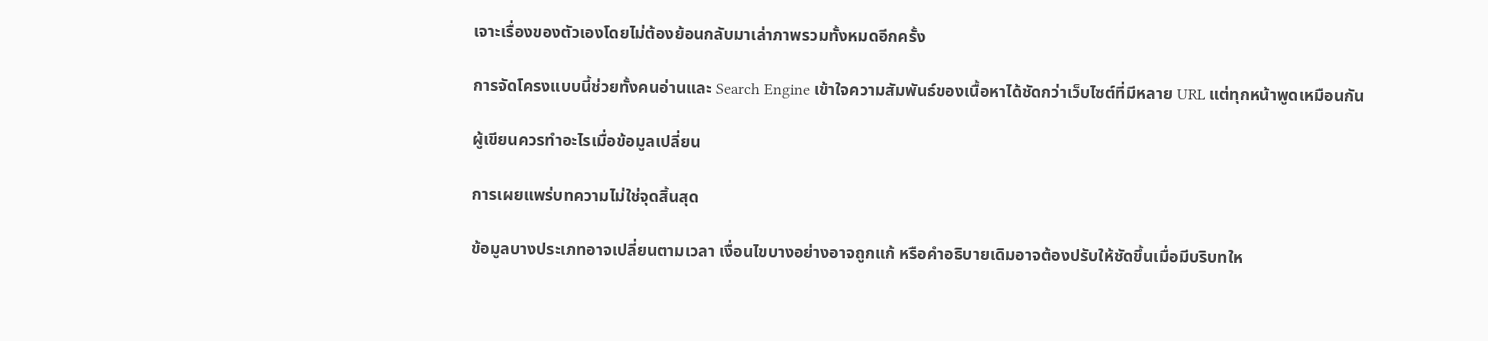เจาะเรื่องของตัวเองโดยไม่ต้องย้อนกลับมาเล่าภาพรวมทั้งหมดอีกครั้ง

การจัดโครงแบบนี้ช่วยทั้งคนอ่านและ Search Engine เข้าใจความสัมพันธ์ของเนื้อหาได้ชัดกว่าเว็บไซต์ที่มีหลาย URL แต่ทุกหน้าพูดเหมือนกัน

ผู้เขียนควรทำอะไรเมื่อข้อมูลเปลี่ยน

การเผยแพร่บทความไม่ใช่จุดสิ้นสุด

ข้อมูลบางประเภทอาจเปลี่ยนตามเวลา เงื่อนไขบางอย่างอาจถูกแก้ หรือคำอธิบายเดิมอาจต้องปรับให้ชัดขึ้นเมื่อมีบริบทให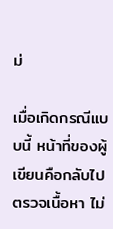ม่

เมื่อเกิดกรณีแบบนี้ หน้าที่ของผู้เขียนคือกลับไปตรวจเนื้อหา ไม่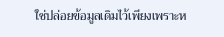ใช่ปล่อยข้อมูลเดิมไว้เพียงเพราะห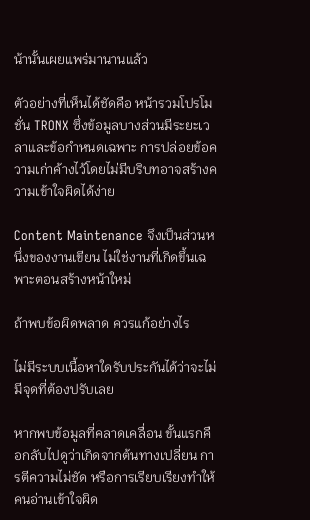น้านั้นเผยแพร่มานานแล้ว

ตัวอย่างที่เห็นได้ชัดคือ หน้ารวมโปรโมชั่น TRONX ซึ่งข้อมูลบางส่วนมีระยะเวลาและข้อกำหนดเฉพาะ การปล่อยข้อความเก่าค้างไว้โดยไม่มีบริบทอาจสร้างความเข้าใจผิดได้ง่าย

Content Maintenance จึงเป็นส่วนหนึ่งของงานเขียน ไม่ใช่งานที่เกิดขึ้นเฉพาะตอนสร้างหน้าใหม่

ถ้าพบข้อผิดพลาด ควรแก้อย่างไร

ไม่มีระบบเนื้อหาใดรับประกันได้ว่าจะไม่มีจุดที่ต้องปรับเลย

หากพบข้อมูลที่คลาดเคลื่อน ขั้นแรกคือกลับไปดูว่าเกิดจากต้นทางเปลี่ยน การตีความไม่ชัด หรือการเรียบเรียงทำให้คนอ่านเข้าใจผิด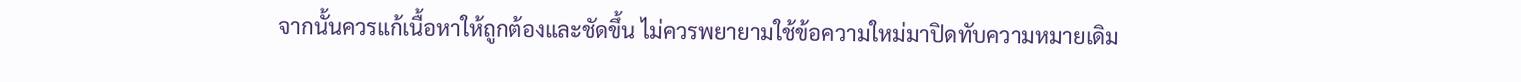จากนั้นควรแก้เนื้อหาให้ถูกต้องและชัดขึ้น ไม่ควรพยายามใช้ข้อความใหม่มาปิดทับความหมายเดิม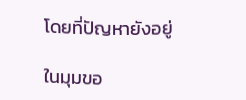โดยที่ปัญหายังอยู่

ในมุมขอ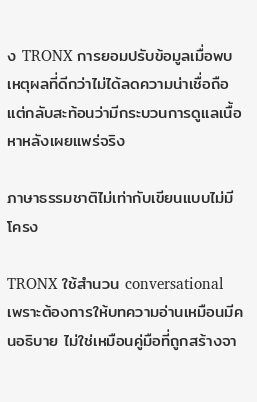ง TRONX การยอมปรับข้อมูลเมื่อพบเหตุผลที่ดีกว่าไม่ได้ลดความน่าเชื่อถือ แต่กลับสะท้อนว่ามีกระบวนการดูแลเนื้อหาหลังเผยแพร่จริง

ภาษาธรรมชาติไม่เท่ากับเขียนแบบไม่มีโครง

TRONX ใช้สำนวน conversational เพราะต้องการให้บทความอ่านเหมือนมีคนอธิบาย ไม่ใช่เหมือนคู่มือที่ถูกสร้างจา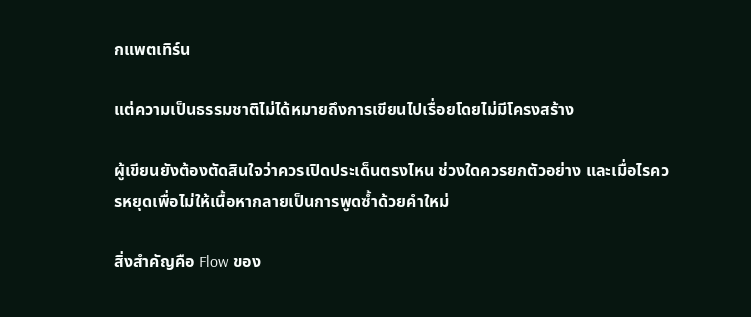กแพตเทิร์น

แต่ความเป็นธรรมชาติไม่ได้หมายถึงการเขียนไปเรื่อยโดยไม่มีโครงสร้าง

ผู้เขียนยังต้องตัดสินใจว่าควรเปิดประเด็นตรงไหน ช่วงใดควรยกตัวอย่าง และเมื่อไรควรหยุดเพื่อไม่ให้เนื้อหากลายเป็นการพูดซ้ำด้วยคำใหม่

สิ่งสำคัญคือ Flow ของ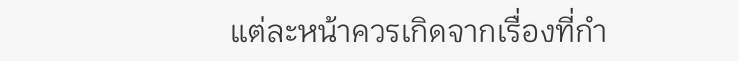แต่ละหน้าควรเกิดจากเรื่องที่กำ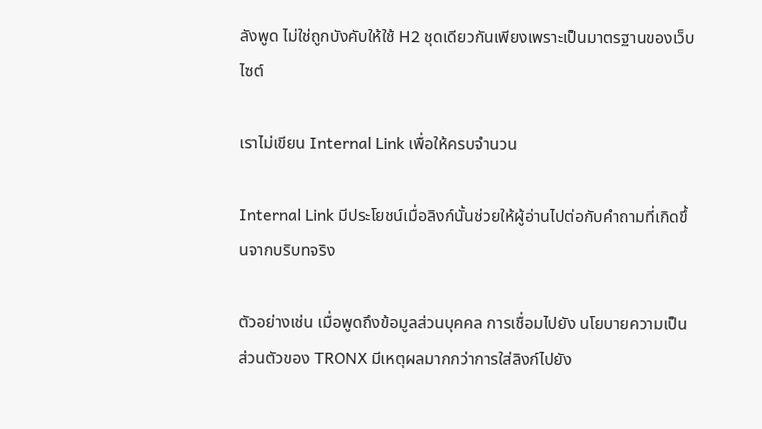ลังพูด ไม่ใช่ถูกบังคับให้ใช้ H2 ชุดเดียวกันเพียงเพราะเป็นมาตรฐานของเว็บไซต์

เราไม่เขียน Internal Link เพื่อให้ครบจำนวน

Internal Link มีประโยชน์เมื่อลิงก์นั้นช่วยให้ผู้อ่านไปต่อกับคำถามที่เกิดขึ้นจากบริบทจริง

ตัวอย่างเช่น เมื่อพูดถึงข้อมูลส่วนบุคคล การเชื่อมไปยัง นโยบายความเป็นส่วนตัวของ TRONX มีเหตุผลมากกว่าการใส่ลิงก์ไปยัง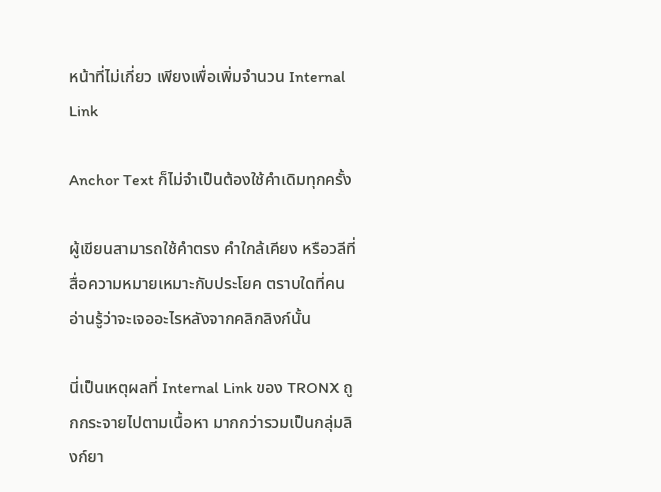หน้าที่ไม่เกี่ยว เพียงเพื่อเพิ่มจำนวน Internal Link

Anchor Text ก็ไม่จำเป็นต้องใช้คำเดิมทุกครั้ง

ผู้เขียนสามารถใช้คำตรง คำใกล้เคียง หรือวลีที่สื่อความหมายเหมาะกับประโยค ตราบใดที่คนอ่านรู้ว่าจะเจออะไรหลังจากคลิกลิงก์นั้น

นี่เป็นเหตุผลที่ Internal Link ของ TRONX ถูกกระจายไปตามเนื้อหา มากกว่ารวมเป็นกลุ่มลิงก์ยา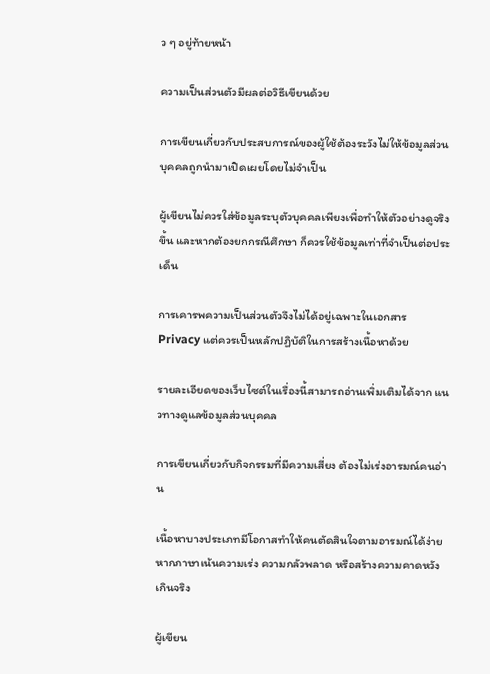ว ๆ อยู่ท้ายหน้า

ความเป็นส่วนตัวมีผลต่อวิธีเขียนด้วย

การเขียนเกี่ยวกับประสบการณ์ของผู้ใช้ต้องระวังไม่ให้ข้อมูลส่วนบุคคลถูกนำมาเปิดเผยโดยไม่จำเป็น

ผู้เขียนไม่ควรใส่ข้อมูลระบุตัวบุคคลเพียงเพื่อทำให้ตัวอย่างดูจริงขึ้น และหากต้องยกกรณีศึกษา ก็ควรใช้ข้อมูลเท่าที่จำเป็นต่อประเด็น

การเคารพความเป็นส่วนตัวจึงไม่ได้อยู่เฉพาะในเอกสาร Privacy แต่ควรเป็นหลักปฏิบัติในการสร้างเนื้อหาด้วย

รายละเอียดของเว็บไซต์ในเรื่องนี้สามารถอ่านเพิ่มเติมได้จาก แนวทางดูแลข้อมูลส่วนบุคคล

การเขียนเกี่ยวกับกิจกรรมที่มีความเสี่ยง ต้องไม่เร่งอารมณ์คนอ่าน

เนื้อหาบางประเภทมีโอกาสทำให้คนตัดสินใจตามอารมณ์ได้ง่าย หากภาษาเน้นความเร่ง ความกลัวพลาด หรือสร้างความคาดหวังเกินจริง

ผู้เขียน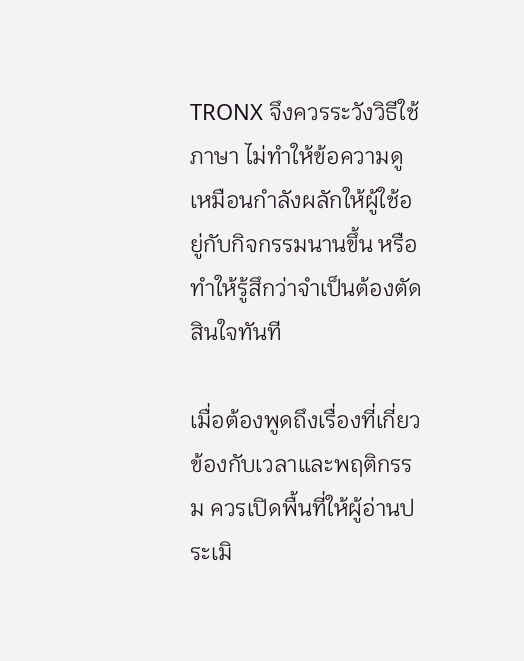TRONX จึงควรระวังวิธีใช้ภาษา ไม่ทำให้ข้อความดูเหมือนกำลังผลักให้ผู้ใช้อยู่กับกิจกรรมนานขึ้น หรือทำให้รู้สึกว่าจำเป็นต้องตัดสินใจทันที

เมื่อต้องพูดถึงเรื่องที่เกี่ยวข้องกับเวลาและพฤติกรรม ควรเปิดพื้นที่ให้ผู้อ่านประเมิ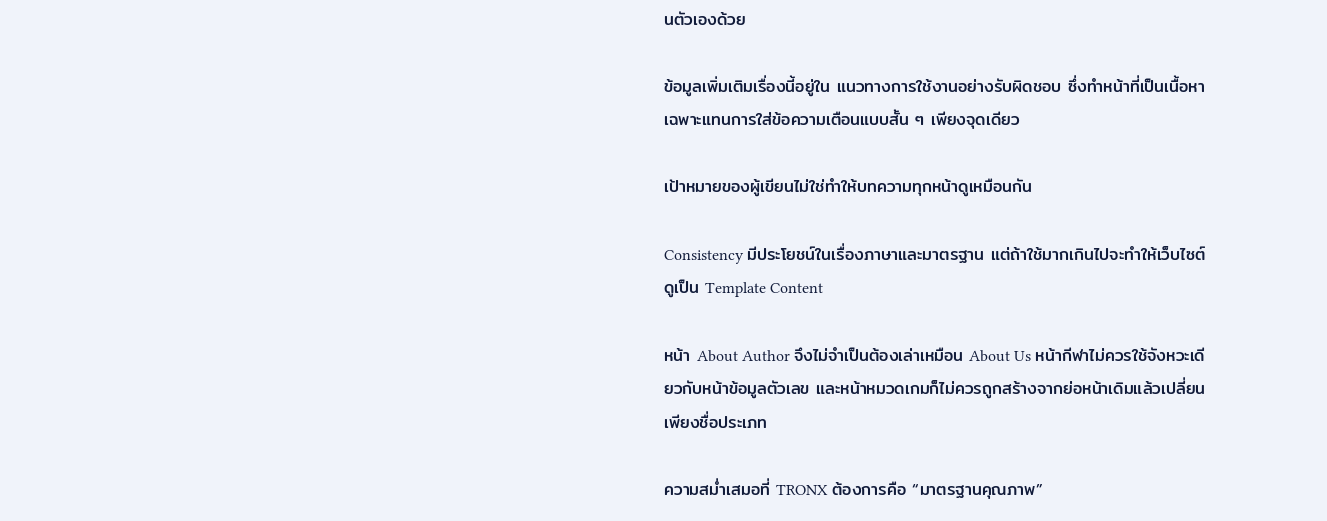นตัวเองด้วย

ข้อมูลเพิ่มเติมเรื่องนี้อยู่ใน แนวทางการใช้งานอย่างรับผิดชอบ ซึ่งทำหน้าที่เป็นเนื้อหาเฉพาะแทนการใส่ข้อความเตือนแบบสั้น ๆ เพียงจุดเดียว

เป้าหมายของผู้เขียนไม่ใช่ทำให้บทความทุกหน้าดูเหมือนกัน

Consistency มีประโยชน์ในเรื่องภาษาและมาตรฐาน แต่ถ้าใช้มากเกินไปจะทำให้เว็บไซต์ดูเป็น Template Content

หน้า About Author จึงไม่จำเป็นต้องเล่าเหมือน About Us หน้ากีฬาไม่ควรใช้จังหวะเดียวกับหน้าข้อมูลตัวเลข และหน้าหมวดเกมก็ไม่ควรถูกสร้างจากย่อหน้าเดิมแล้วเปลี่ยนเพียงชื่อประเภท

ความสม่ำเสมอที่ TRONX ต้องการคือ “มาตรฐานคุณภาพ”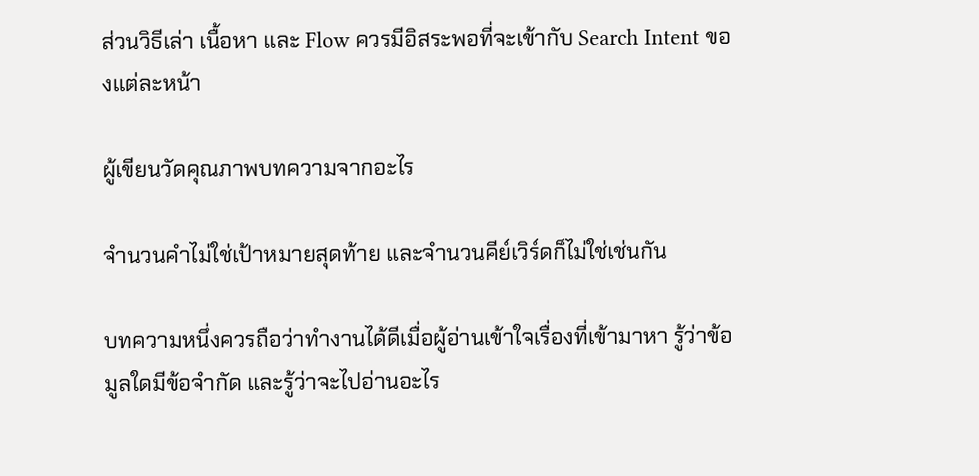ส่วนวิธีเล่า เนื้อหา และ Flow ควรมีอิสระพอที่จะเข้ากับ Search Intent ของแต่ละหน้า

ผู้เขียนวัดคุณภาพบทความจากอะไร

จำนวนคำไม่ใช่เป้าหมายสุดท้าย และจำนวนคีย์เวิร์ดก็ไม่ใช่เช่นกัน

บทความหนึ่งควรถือว่าทำงานได้ดีเมื่อผู้อ่านเข้าใจเรื่องที่เข้ามาหา รู้ว่าข้อมูลใดมีข้อจำกัด และรู้ว่าจะไปอ่านอะไร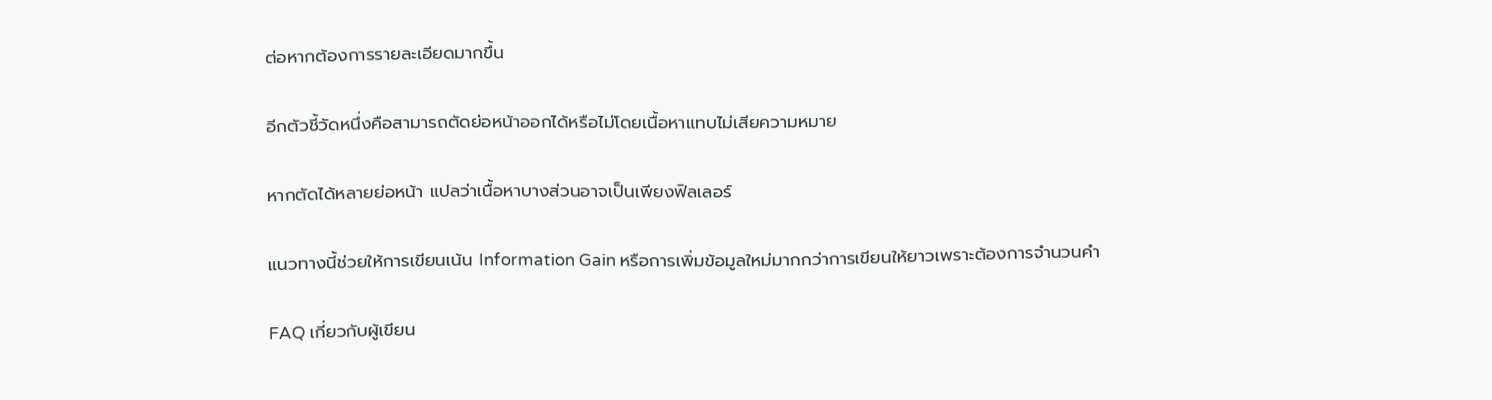ต่อหากต้องการรายละเอียดมากขึ้น

อีกตัวชี้วัดหนึ่งคือสามารถตัดย่อหน้าออกได้หรือไม่โดยเนื้อหาแทบไม่เสียความหมาย

หากตัดได้หลายย่อหน้า แปลว่าเนื้อหาบางส่วนอาจเป็นเพียงฟิลเลอร์

แนวทางนี้ช่วยให้การเขียนเน้น Information Gain หรือการเพิ่มข้อมูลใหม่มากกว่าการเขียนให้ยาวเพราะต้องการจำนวนคำ

FAQ เกี่ยวกับผู้เขียน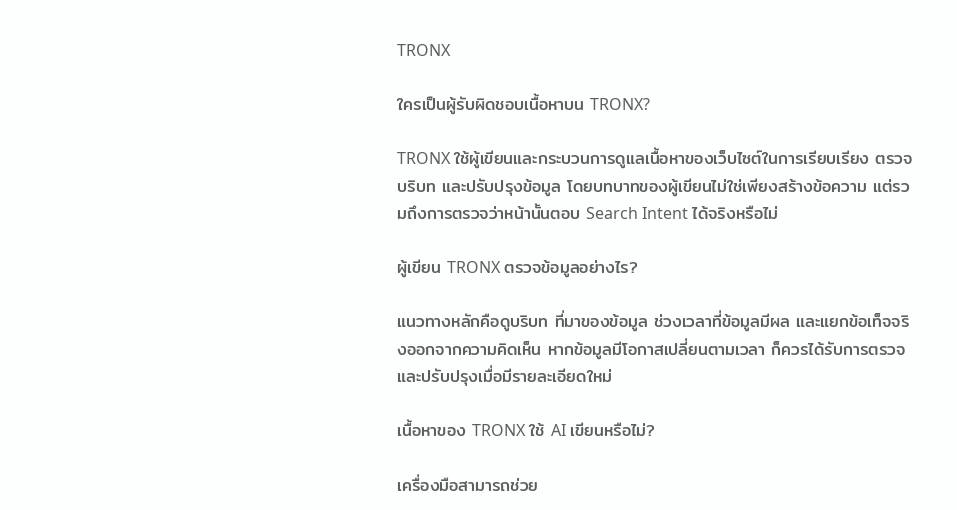TRONX

ใครเป็นผู้รับผิดชอบเนื้อหาบน TRONX?

TRONX ใช้ผู้เขียนและกระบวนการดูแลเนื้อหาของเว็บไซต์ในการเรียบเรียง ตรวจบริบท และปรับปรุงข้อมูล โดยบทบาทของผู้เขียนไม่ใช่เพียงสร้างข้อความ แต่รวมถึงการตรวจว่าหน้านั้นตอบ Search Intent ได้จริงหรือไม่

ผู้เขียน TRONX ตรวจข้อมูลอย่างไร?

แนวทางหลักคือดูบริบท ที่มาของข้อมูล ช่วงเวลาที่ข้อมูลมีผล และแยกข้อเท็จจริงออกจากความคิดเห็น หากข้อมูลมีโอกาสเปลี่ยนตามเวลา ก็ควรได้รับการตรวจและปรับปรุงเมื่อมีรายละเอียดใหม่

เนื้อหาของ TRONX ใช้ AI เขียนหรือไม่?

เครื่องมือสามารถช่วย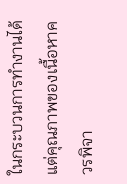ในกระบวนการทำงานได้ แต่คุณภาพของเนื้อหาควรพิจา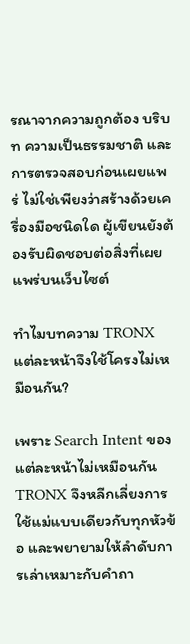รณาจากความถูกต้อง บริบท ความเป็นธรรมชาติ และการตรวจสอบก่อนเผยแพร่ ไม่ใช่เพียงว่าสร้างด้วยเครื่องมือชนิดใด ผู้เขียนยังต้องรับผิดชอบต่อสิ่งที่เผยแพร่บนเว็บไซต์

ทำไมบทความ TRONX แต่ละหน้าจึงใช้โครงไม่เหมือนกัน?

เพราะ Search Intent ของแต่ละหน้าไม่เหมือนกัน TRONX จึงหลีกเลี่ยงการใช้แม่แบบเดียวกับทุกหัวข้อ และพยายามให้ลำดับการเล่าเหมาะกับคำถา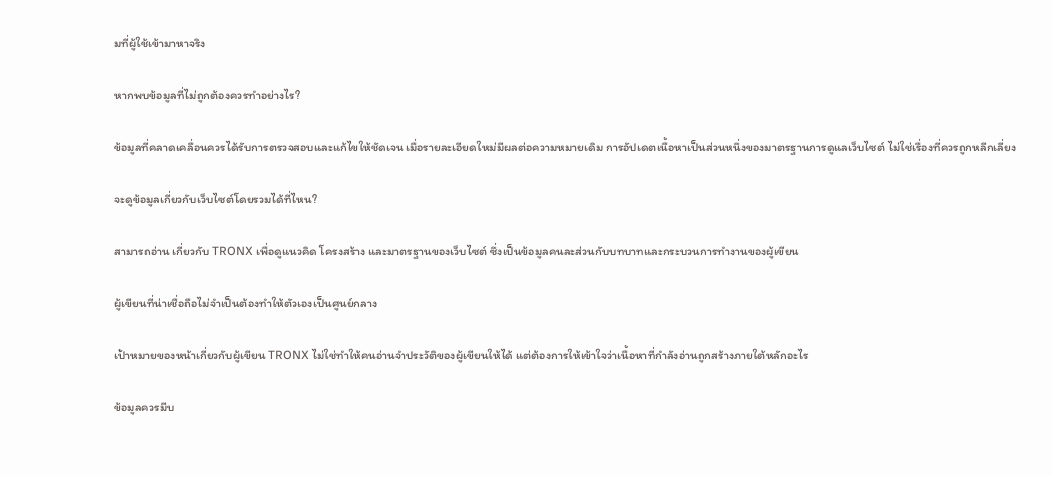มที่ผู้ใช้เข้ามาหาจริง

หากพบข้อมูลที่ไม่ถูกต้องควรทำอย่างไร?

ข้อมูลที่คลาดเคลื่อนควรได้รับการตรวจสอบและแก้ไขให้ชัดเจน เมื่อรายละเอียดใหม่มีผลต่อความหมายเดิม การอัปเดตเนื้อหาเป็นส่วนหนึ่งของมาตรฐานการดูแลเว็บไซต์ ไม่ใช่เรื่องที่ควรถูกหลีกเลี่ยง

จะดูข้อมูลเกี่ยวกับเว็บไซต์โดยรวมได้ที่ไหน?

สามารถอ่าน เกี่ยวกับ TRONX เพื่อดูแนวคิด โครงสร้าง และมาตรฐานของเว็บไซต์ ซึ่งเป็นข้อมูลคนละส่วนกับบทบาทและกระบวนการทำงานของผู้เขียน

ผู้เขียนที่น่าเชื่อถือไม่จำเป็นต้องทำให้ตัวเองเป็นศูนย์กลาง

เป้าหมายของหน้าเกี่ยวกับผู้เขียน TRONX ไม่ใช่ทำให้คนอ่านจำประวัติของผู้เขียนให้ได้ แต่ต้องการให้เข้าใจว่าเนื้อหาที่กำลังอ่านถูกสร้างภายใต้หลักอะไร

ข้อมูลควรมีบ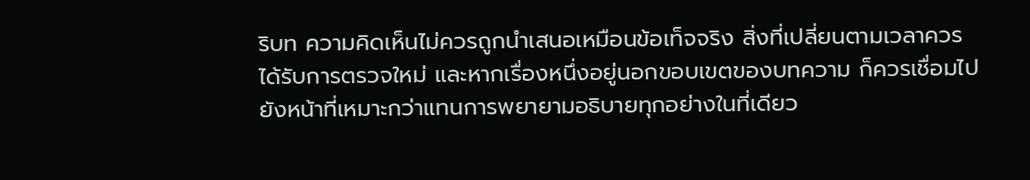ริบท ความคิดเห็นไม่ควรถูกนำเสนอเหมือนข้อเท็จจริง สิ่งที่เปลี่ยนตามเวลาควรได้รับการตรวจใหม่ และหากเรื่องหนึ่งอยู่นอกขอบเขตของบทความ ก็ควรเชื่อมไปยังหน้าที่เหมาะกว่าแทนการพยายามอธิบายทุกอย่างในที่เดียว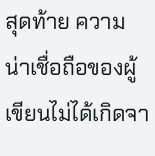สุดท้าย ความน่าเชื่อถือของผู้เขียนไม่ได้เกิดจา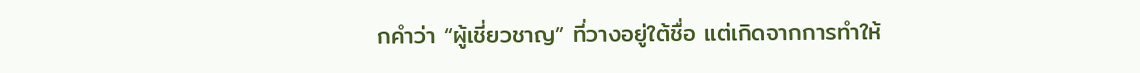กคำว่า “ผู้เชี่ยวชาญ” ที่วางอยู่ใต้ชื่อ แต่เกิดจากการทำให้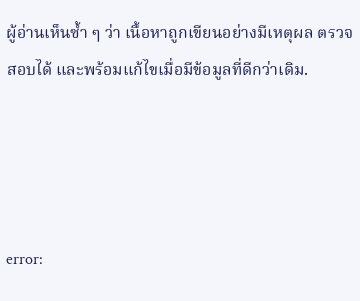ผู้อ่านเห็นซ้ำ ๆ ว่า เนื้อหาถูกเขียนอย่างมีเหตุผล ตรวจสอบได้ และพร้อมแก้ไขเมื่อมีข้อมูลที่ดีกว่าเดิม.




error: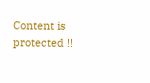Content is protected !!